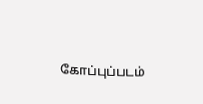கோப்புப்படம்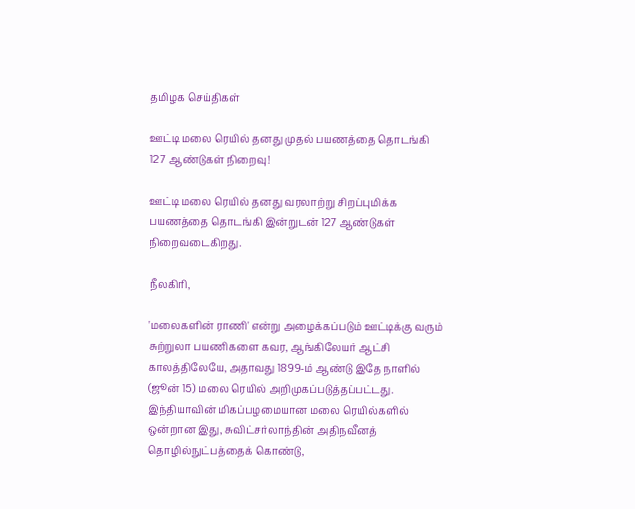தமிழக செய்திகள்

ஊட்டி மலை ரெயில் தனது முதல் பயணத்தை தொடங்கி 127 ஆண்டுகள் நிறைவு!

ஊட்டி மலை ரெயில் தனது வரலாற்று சிறப்புமிக்க பயணத்தை தொடங்கி இன்றுடன் 127 ஆண்டுகள் நிறைவடைகிறது.

நீலகிரி,

'மலைகளின் ராணி' என்று அழைக்கப்படும் ஊட்டிக்கு வரும் சுற்றுலா பயணிகளை கவர, ஆங்கிலேயர் ஆட்சி காலத்திலேயே, அதாவது 1899-ம் ஆண்டு இதே நாளில் (ஜூன் 15) மலை ரெயில் அறிமுகப்படுத்தப்பட்டது. இந்தியாவின் மிகப்பழமையான மலை ரெயில்களில் ஒன்றான இது, சுவிட்சர்லாந்தின் அதிநவீனத் தொழில்நுட்பத்தைக் கொண்டு,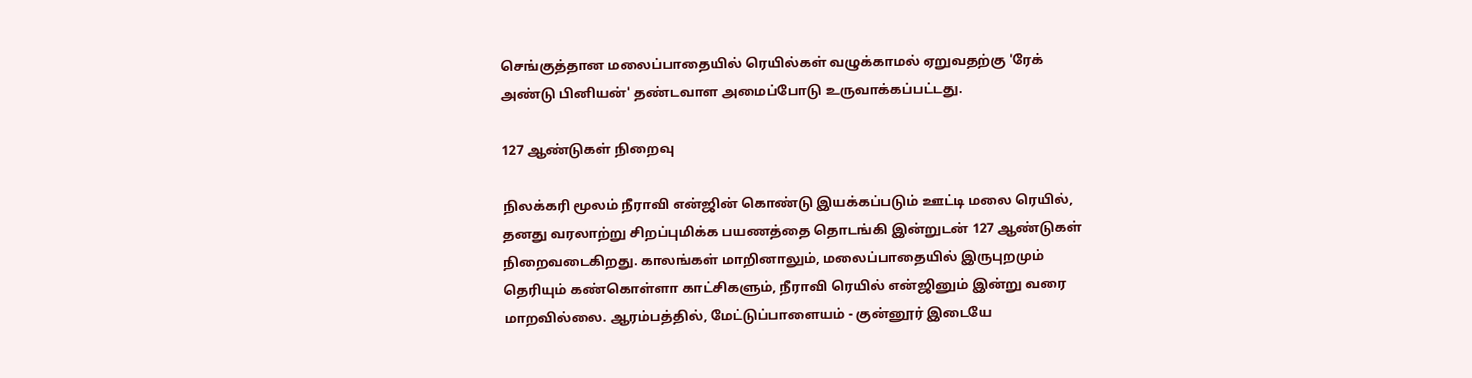செங்குத்தான மலைப்பாதையில் ரெயில்கள் வழுக்காமல் ஏறுவதற்கு 'ரேக் அண்டு பினியன்' தண்டவாள அமைப்போடு உருவாக்கப்பட்டது.

127 ஆண்டுகள் நிறைவு

நிலக்கரி மூலம் நீராவி என்ஜின் கொண்டு இயக்கப்படும் ஊட்டி மலை ரெயில், தனது வரலாற்று சிறப்புமிக்க பயணத்தை தொடங்கி இன்றுடன் 127 ஆண்டுகள் நிறைவடைகிறது. காலங்கள் மாறினாலும், மலைப்பாதையில் இருபுறமும் தெரியும் கண்கொள்ளா காட்சிகளும், நீராவி ரெயில் என்ஜினும் இன்று வரை மாறவில்லை. ஆரம்பத்தில், மேட்டுப்பாளையம் - குன்னூர் இடையே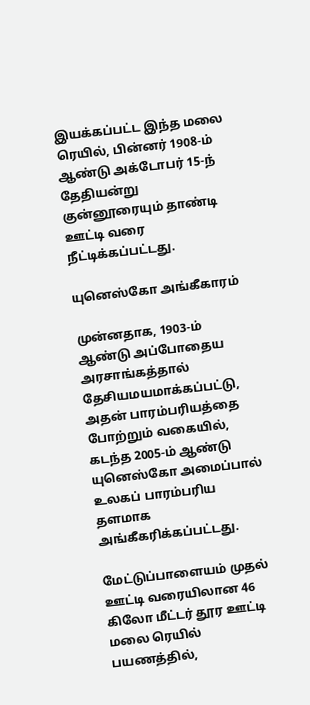இயக்கப்பட்ட இந்த மலை ரெயில், பின்னர் 1908-ம் ஆண்டு அக்டோபர் 15-ந் தேதியன்று குன்னூரையும் தாண்டி ஊட்டி வரை நீட்டிக்கப்பட்டது.

யுனெஸ்கோ அங்கீகாரம்

முன்னதாக, 1903-ம் ஆண்டு அப்போதைய அரசாங்கத்தால் தேசியமயமாக்கப்பட்டு, அதன் பாரம்பரியத்தை போற்றும் வகையில், கடந்த 2005-ம் ஆண்டு யுனெஸ்கோ அமைப்பால் உலகப் பாரம்பரிய தளமாக அங்கீகரிக்கப்பட்டது.

மேட்டுப்பாளையம் முதல் ஊட்டி வரையிலான 46 கிலோ மீட்டர் தூர ஊட்டி மலை ரெயில் பயணத்தில்,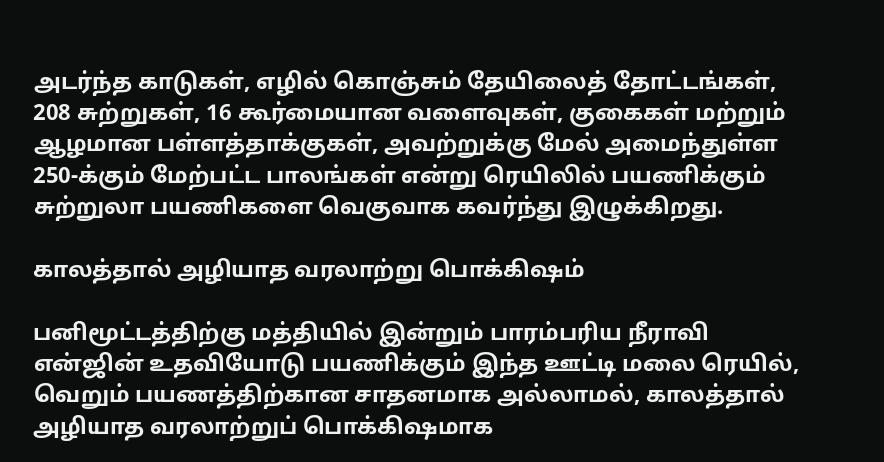அடர்ந்த காடுகள், எழில் கொஞ்சும் தேயிலைத் தோட்டங்கள், 208 சுற்றுகள், 16 கூர்மையான வளைவுகள், குகைகள் மற்றும் ஆழமான பள்ளத்தாக்குகள், அவற்றுக்கு மேல் அமைந்துள்ள 250-க்கும் மேற்பட்ட பாலங்கள் என்று ரெயிலில் பயணிக்கும் சுற்றுலா பயணிகளை வெகுவாக கவர்ந்து இழுக்கிறது.

காலத்தால் அழியாத வரலாற்று பொக்கிஷம்

பனிமூட்டத்திற்கு மத்தியில் இன்றும் பாரம்பரிய நீராவி என்ஜின் உதவியோடு பயணிக்கும் இந்த ஊட்டி மலை ரெயில், வெறும் பயணத்திற்கான சாதனமாக அல்லாமல், காலத்தால் அழியாத வரலாற்றுப் பொக்கிஷமாக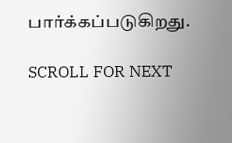பார்க்கப்படுகிறது.

SCROLL FOR NEXT